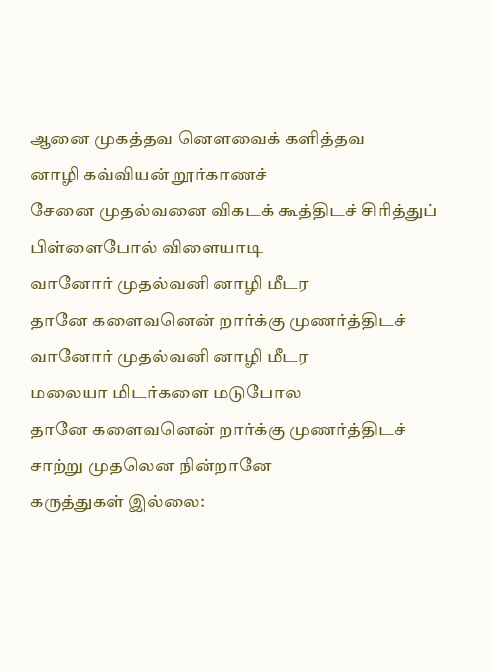ஆனை முகத்தவ னௌவைக் களித்தவ
னாழி கவ்வியன் றூர்காணச்
சேனை முதல்வனை விகடக் கூத்திடச் சிரித்துப் பிள்ளைபோல் விளையாடி
வானோர் முதல்வனி னாழி மீடர
தானே களைவனென் றார்க்கு முணர்த்திடச்
வானோர் முதல்வனி னாழி மீடர
மலையா மிடர்களை மடுபோல
தானே களைவனென் றார்க்கு முணர்த்திடச்
சாற்று முதலென நின்றானே
கருத்துகள் இல்லை: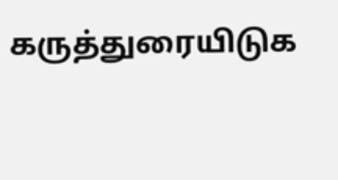கருத்துரையிடுக